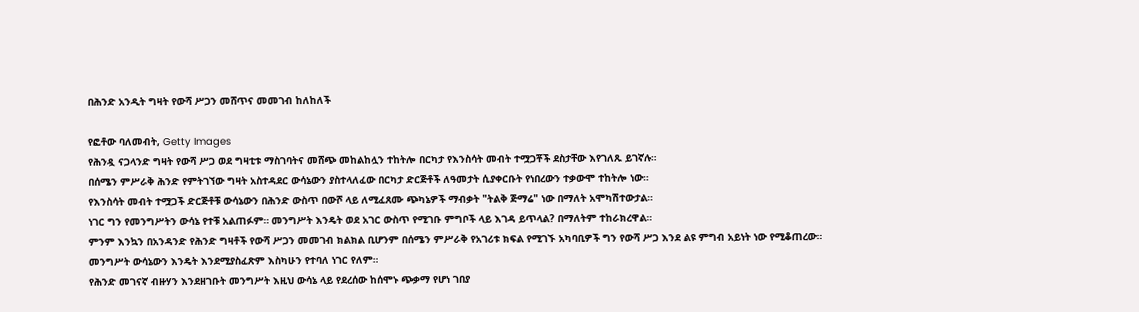በሕንድ አንዲት ግዛት የውሻ ሥጋን መሸጥና መመገብ ከለከለች

የፎቶው ባለመብት, Getty Images
የሕንዷ ናጋላንድ ግዛት የውሻ ሥጋ ወደ ግዛቲቱ ማስገባትና መሸጭ መከልከሏን ተከትሎ በርካታ የእንስሳት መብት ተሟጋቾች ደስታቸው እየገለጹ ይገኛሉ።
በሰሜን ምሥራቅ ሕንድ የምትገኘው ግዛት አስተዳደር ውሳኔውን ያስተላለፈው በርካታ ድርጅቶች ለዓመታት ሲያቀርቡት የነበረውን ተቃውሞ ተከትሎ ነው።
የእንስሳት መብት ተሟጋች ድርጅቶቹ ውሳኔውን በሕንድ ውስጥ በውሾ ላይ ለሚፈጸሙ ጭካኔዎች ማብቃት "ትልቅ ጅማሬ" ነው በማለት አሞካሽተውታል።
ነገር ግን የመንግሥትን ውሳኔ የተቹ አልጠፉም። መንግሥት እንዴት ወደ አገር ውስጥ የሚገቡ ምግቦች ላይ እገዳ ይጥላል? በማለትም ተከራክረዋል።
ምንም እንኳን በአንዳንድ የሕንድ ግዛቶች የውሻ ሥጋን መመገብ ክልክል ቢሆንም በሰሜን ምሥራቅ የአገሪቱ ክፍል የሚገኙ አካባቢዎች ግን የውሻ ሥጋ እንደ ልዩ ምግብ አይነት ነው የሚቆጠረው።
መንግሥት ውሳኔውን እንዴት እንደሚያስፈጽም እስካሁን የተባለ ነገር የለም።
የሕንድ መገናኛ ብዙሃን እንደዘገቡት መንግሥት እዚህ ውሳኔ ላይ የደረሰው ከሰሞኑ ጭቃማ የሆነ ገበያ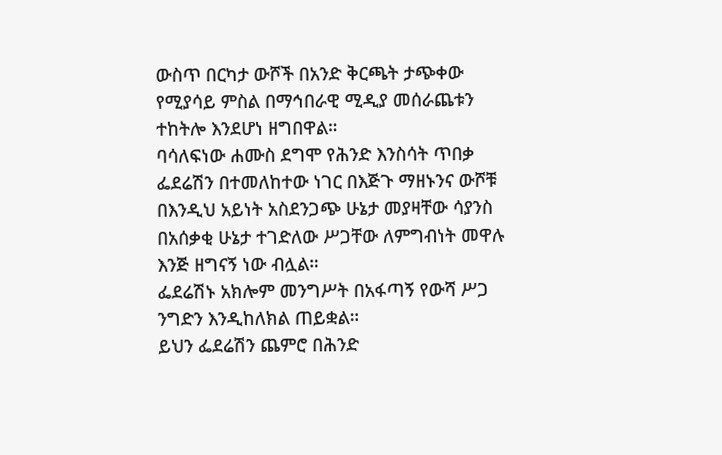ውስጥ በርካታ ውሾች በአንድ ቅርጫት ታጭቀው የሚያሳይ ምስል በማኅበራዊ ሚዲያ መሰራጨቱን ተከትሎ እንደሆነ ዘግበዋል።
ባሳለፍነው ሐሙስ ደግሞ የሕንድ እንስሳት ጥበቃ ፌደሬሽን በተመለከተው ነገር በእጅጉ ማዘኑንና ውሾቹ በእንዲህ አይነት አስደንጋጭ ሁኔታ መያዛቸው ሳያንስ በአሰቃቂ ሁኔታ ተገድለው ሥጋቸው ለምግብነት መዋሉ እንጅ ዘግናኝ ነው ብሏል።
ፌደሬሽኑ አክሎም መንግሥት በአፋጣኝ የውሻ ሥጋ ንግድን እንዲከለክል ጠይቋል።
ይህን ፌደሬሽን ጨምሮ በሕንድ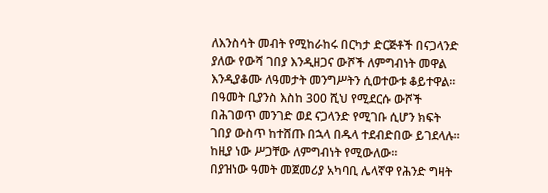ለእንስሳት መብት የሚከራከሩ በርካታ ድርጅቶች በናጋላንድ ያለው የውሻ ገበያ እንዲዘጋና ውሾች ለምግብነት መዋል እንዲያቆሙ ለዓመታት መንግሥትን ሲወተውቱ ቆይተዋል።
በዓመት ቢያንስ እስከ 300 ሺህ የሚደርሱ ውሾች በሕገወጥ መንገድ ወደ ናጋላንድ የሚገቡ ሲሆን ክፍት ገበያ ውስጥ ከተሸጡ በኋላ በዱላ ተደብድበው ይገደላሉ። ከዚያ ነው ሥጋቸው ለምግብነት የሚውለው።
በያዝነው ዓመት መጀመሪያ አካባቢ ሌላኛዋ የሕንድ ግዛት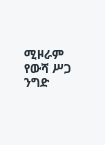ሚዞራም የውሻ ሥጋ ንግድ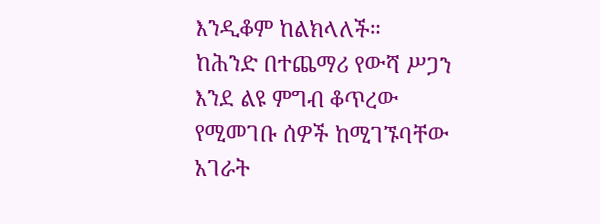እንዲቆም ከልክላለች።
ከሕንድ በተጨማሪ የውሻ ሥጋን እንደ ልዩ ምግብ ቆጥረው የሚመገቡ ሰዎች ከሚገኙባቸው አገራት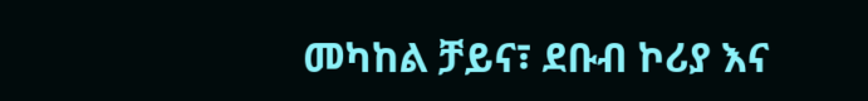መካከል ቻይና፣ ደቡብ ኮሪያ እና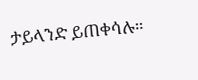ታይላንድ ይጠቀሳሉ።